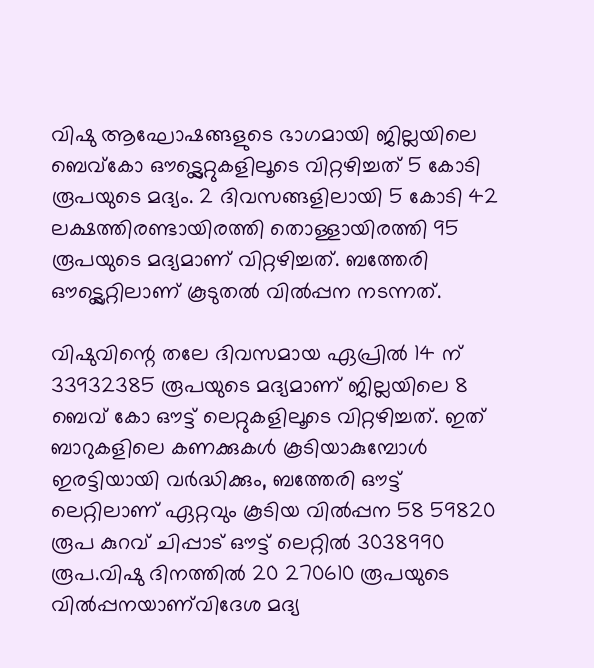വിഷു ആഘോഷങ്ങളുടെ ഭാഗമായി ജില്ലയിലെ ബെവ്കോ ഔട്ട്ലെറ്റുകളിലൂടെ വിറ്റഴിച്ചത് 5 കോടി രൂപയുടെ മദ്യം. 2 ദിവസങ്ങളിലായി 5 കോടി 42 ലക്ഷത്തിരണ്ടായിരത്തി തൊള്ളായിരത്തി 95 രൂപയുടെ മദ്യമാണ് വിറ്റഴിച്ചത്. ബത്തേരി ഔട്ട്ലെറ്റിലാണ് കൂടുതല്‍ വില്‍പ്പന നടന്നത്.

വിഷുവിന്റെ തലേ ദിവസമായ ഏപ്രില്‍ 14 ന് 33932385 രൂപയുടെ മദ്യമാണ് ജില്ലയിലെ 8 ബെവ് കോ ഔട്ട് ലെറ്റുകളിലൂടെ വിറ്റഴിച്ചത്. ഇത് ബാറുകളിലെ കണക്കുകള്‍ കൂടിയാകുമ്പോള്‍ ഇരട്ടിയായി വര്‍ദ്ധിക്കും, ബത്തേരി ഔട്ട് ലെറ്റിലാണ് ഏറ്റവും കൂടിയ വില്‍പ്പന 58 59820 രൂപ കുറവ് ചിപ്പാട് ഔട്ട് ലെറ്റില്‍ 3038990 രൂപ.വിഷു ദിനത്തില്‍ 20 270610 രൂപയുടെ വില്‍പ്പനയാണ്‌വിദേശ മദ്യ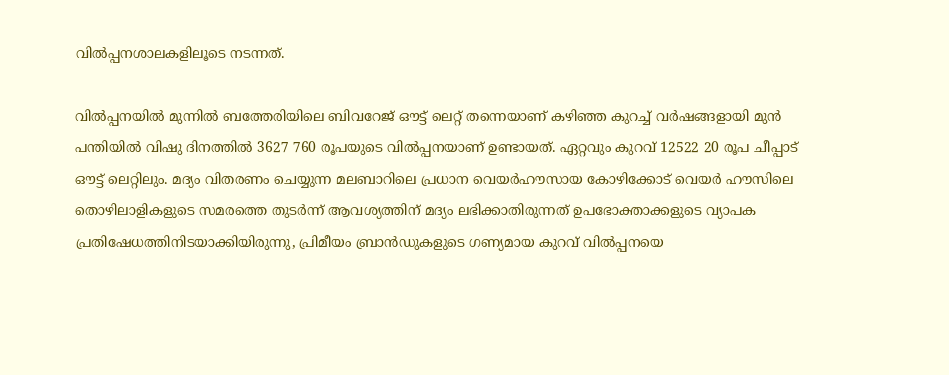വില്‍പ്പനശാലകളിലൂടെ നടന്നത്.

വില്‍പ്പനയില്‍ മുന്നില്‍ ബത്തേരിയിലെ ബിവറേജ് ഔട്ട് ലെറ്റ് തന്നെയാണ് കഴിഞ്ഞ കുറച്ച് വര്‍ഷങ്ങളായി മുന്‍ പന്തിയില്‍ വിഷു ദിനത്തില്‍ 3627 760 രൂപയുടെ വില്‍പ്പനയാണ് ഉണ്ടായത്. ഏറ്റവും കുറവ് 12522 20 രൂപ ചീപ്പാട് ഔട്ട് ലെറ്റിലും. മദ്യം വിതരണം ചെയ്യുന്ന മലബാറിലെ പ്രധാന വെയര്‍ഹൗസായ കോഴിക്കോട് വെയര്‍ ഹൗസിലെ തൊഴിലാളികളുടെ സമരത്തെ തുടര്‍ന്ന് ആവശ്യത്തിന് മദ്യം ലഭിക്കാതിരുന്നത് ഉപഭോക്താക്കളുടെ വ്യാപക പ്രതിഷേധത്തിനിടയാക്കിയിരുന്നു, പ്രിമീയം ബ്രാന്‍ഡുകളുടെ ഗണ്യമായ കുറവ് വില്‍പ്പനയെ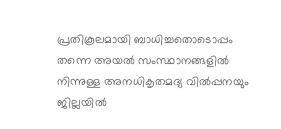പ്രതികൂലമായി ബാധിച്ചതൊടൊപ്പം തന്നെ അയല്‍ സംസ്ഥാനങ്ങളില്‍ നിന്നുള്ള അനധികൃതമദ്യ വില്‍പ്പനയും ജില്ലയില്‍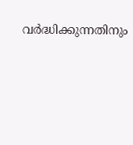വര്‍ദ്ധിക്കുന്നതിനും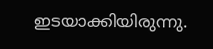ഇടയാക്കിയിരുന്നു.